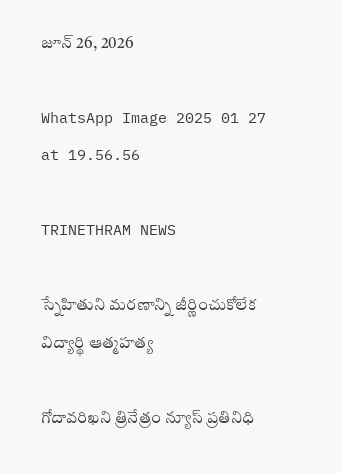జూన్ 26, 2026

WhatsApp Image 2025 01 27 at 19.56.56

TRINETHRAM NEWS

స్నేహితుని మరణాన్ని జీర్ణించుకోలేక విద్యార్థి ఆత్మహత్య

గోదావరిఖని త్రినేత్రం న్యూస్ ప్రతినిధి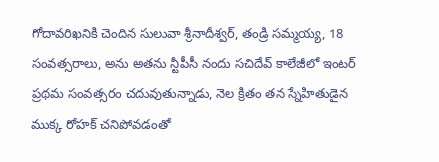గోదావరిఖనికి చెందిన సులువా శ్రీనాదీశ్వర్, తండ్రి సమ్మయ్య, 18 సంవత్సరాలు, అను అతను న్టీపీసీ నందు సచిదేవ్ కాలేజీలో ఇంటర్ ప్రథమ సంవత్సరం చదువుతున్నాడు, నెల క్రితం తన స్నేహితుడైన ముక్క రోహక్ చనిపోవడంతో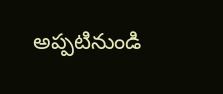అప్పటినుండి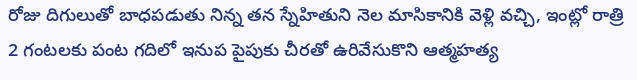రోజు దిగులుతో బాధపడుతు నిన్న తన స్నేహితుని నెల మాసికానికి వెళ్లి వచ్చి, ఇంట్లో రాత్రి 2 గంటలకు పంట గదిలో ఇనుప పైపుకు చీరతో ఉరివేసుకొని ఆత్మహత్య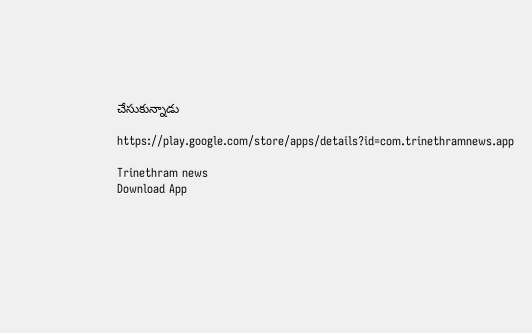చేసుకున్నాడు

https://play.google.com/store/apps/details?id=com.trinethramnews.app

Trinethram news
Download App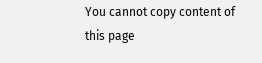You cannot copy content of this page